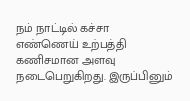நம் நாட்டில் கச்சா எண்ணெய் உற்பத்தி கணிசமான அளவு நடைபெறுகிறது. இருப்பினும்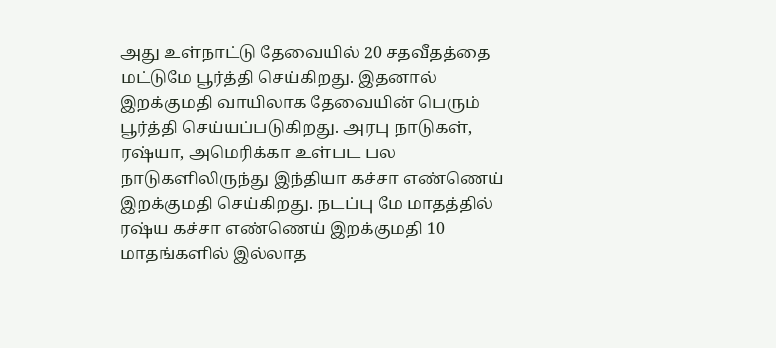அது உள்நாட்டு தேவையில் 20 சதவீதத்தை மட்டுமே பூர்த்தி செய்கிறது. இதனால் இறக்குமதி வாயிலாக தேவையின் பெரும் பூர்த்தி செய்யப்படுகிறது. அரபு நாடுகள், ரஷ்யா, அமெரிக்கா உள்பட பல நாடுகளிலிருந்து இந்தியா கச்சா எண்ணெய் இறக்குமதி செய்கிறது. நடப்பு மே மாதத்தில் ரஷ்ய கச்சா எண்ணெய் இறக்குமதி 10 மாதங்களில் இல்லாத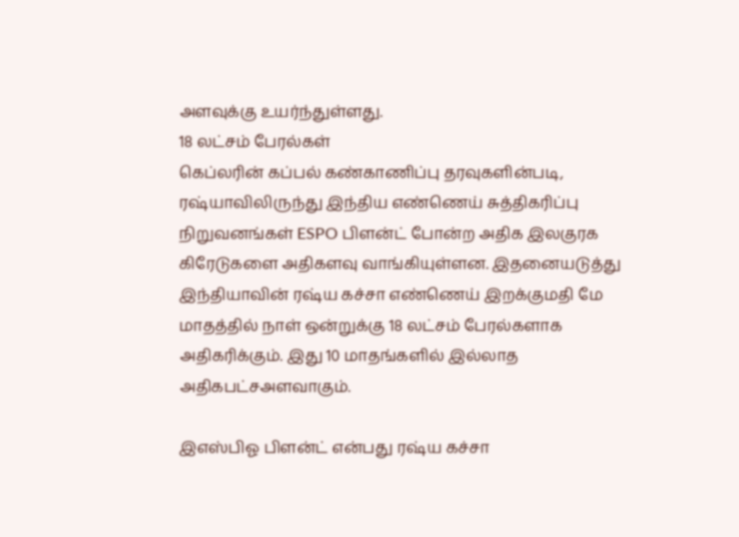அளவுக்கு உயர்ந்துள்ளது.
18 லட்சம் பேரல்கள்
கெப்லரின் கப்பல் கண்காணிப்பு தரவுகளின்படி, ரஷ்யாவிலிருந்து இந்திய எண்ணெய் சுத்திகரிப்பு நிறுவனங்கள் ESPO பிளன்ட் போன்ற அதிக இலகுரக கிரேடுகளை அதிகளவு வாங்கியுள்ளன. இதனையடுத்து இந்தியாவின் ரஷ்ய கச்சா எண்ணெய் இறக்குமதி மே மாதத்தில் நாள் ஒன்றுக்கு 18 லட்சம் பேரல்களாக அதிகரிக்கும். இது 10 மாதங்களில் இல்லாத அதிகபட்சஅளவாகும்.

இஎஸ்பிஓ பிளன்ட் என்பது ரஷ்ய கச்சா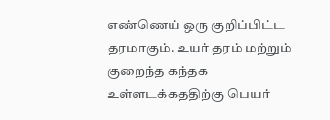எண்ணெய் ஒரு குறிப்பிட்ட தரமாகும். உயர் தரம் மற்றும் குறைந்த கந்தக உள்ளடக்கததிற்கு பெயர்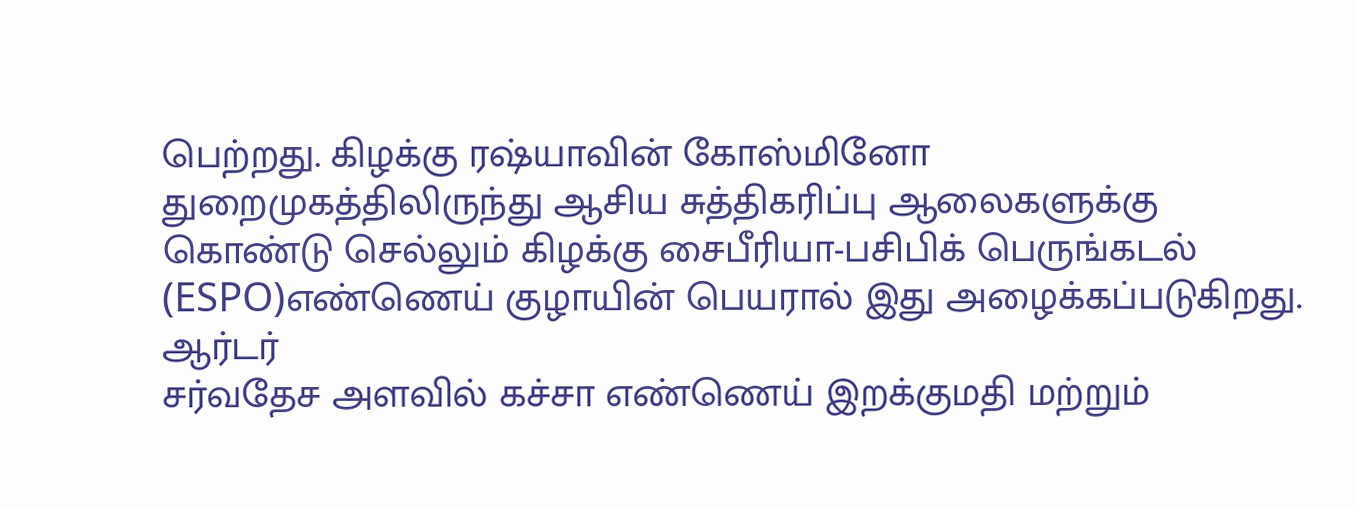பெற்றது. கிழக்கு ரஷ்யாவின் கோஸ்மினோ துறைமுகத்திலிருந்து ஆசிய சுத்திகரிப்பு ஆலைகளுக்கு கொண்டு செல்லும் கிழக்கு சைபீரியா-பசிபிக் பெருங்கடல் (ESPO)எண்ணெய் குழாயின் பெயரால் இது அழைக்கப்படுகிறது.
ஆர்டர்
சர்வதேச அளவில் கச்சா எண்ணெய் இறக்குமதி மற்றும்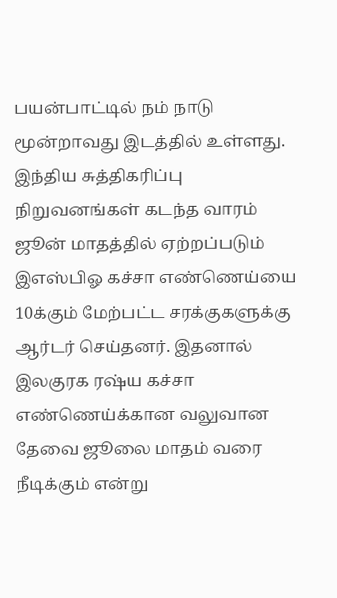பயன்பாட்டில் நம் நாடு மூன்றாவது இடத்தில் உள்ளது. இந்திய சுத்திகரிப்பு நிறுவனங்கள் கடந்த வாரம் ஜூன் மாதத்தில் ஏற்றப்படும் இஎஸ்பிஓ கச்சா எண்ணெய்யை 10க்கும் மேற்பட்ட சரக்குகளுக்கு ஆர்டர் செய்தனர். இதனால் இலகுரக ரஷ்ய கச்சா எண்ணெய்க்கான வலுவான தேவை ஜூலை மாதம் வரை நீடிக்கும் என்று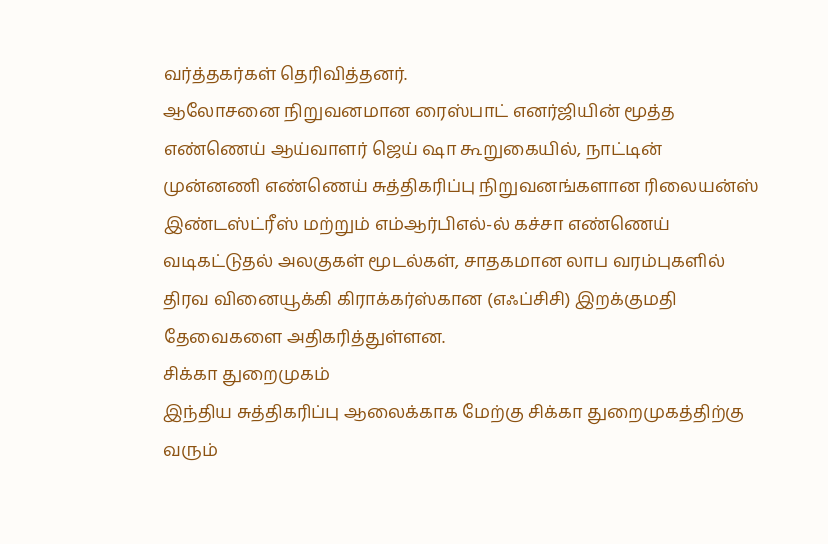வர்த்தகர்கள் தெரிவித்தனர்.
ஆலோசனை நிறுவனமான ரைஸ்பாட் எனர்ஜியின் மூத்த எண்ணெய் ஆய்வாளர் ஜெய் ஷா கூறுகையில், நாட்டின் முன்னணி எண்ணெய் சுத்திகரிப்பு நிறுவனங்களான ரிலையன்ஸ் இண்டஸ்ட்ரீஸ் மற்றும் எம்ஆர்பிஎல்-ல் கச்சா எண்ணெய் வடிகட்டுதல் அலகுகள் மூடல்கள், சாதகமான லாப வரம்புகளில் திரவ வினையூக்கி கிராக்கர்ஸ்கான (எஃப்சிசி) இறக்குமதி தேவைகளை அதிகரித்துள்ளன.
சிக்கா துறைமுகம்
இந்திய சுத்திகரிப்பு ஆலைக்காக மேற்கு சிக்கா துறைமுகத்திற்கு வரும்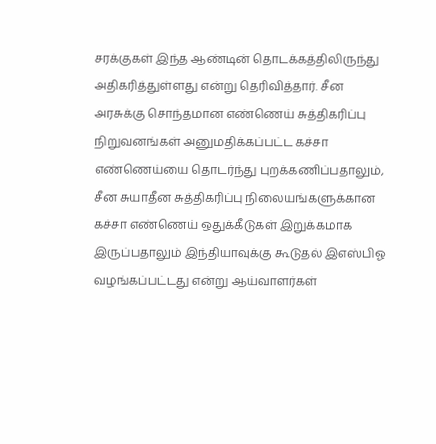சரக்குகள் இந்த ஆண்டின் தொடக்கத்திலிருந்து அதிகரித்துள்ளது என்று தெரிவித்தார். சீன அரசுக்கு சொந்தமான எண்ணெய் சுத்திகரிப்பு நிறுவனங்கள் அனுமதிக்கப்பட்ட கச்சா எண்ணெய்யை தொடர்ந்து புறக்கணிப்பதாலும், சீன சுயாதீன சுத்திகரிப்பு நிலையங்களுக்கான கச்சா எண்ணெய் ஒதுக்கீடுகள் இறுக்கமாக இருப்பதாலும் இந்தியாவுக்கு கூடுதல் இஎஸ்பிஓ வழங்கப்பட்டது என்று ஆய்வாளர்கள்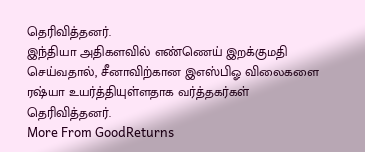தெரிவித்தனர்.
இந்தியா அதிகளவில் எண்ணெய் இறக்குமதி செய்வதால், சீனாவிற்கான இஎஸ்பிஓ விலைகளை ரஷ்யா உயர்த்தியுள்ளதாக வர்த்தகர்கள் தெரிவித்தனர்.
More From GoodReturns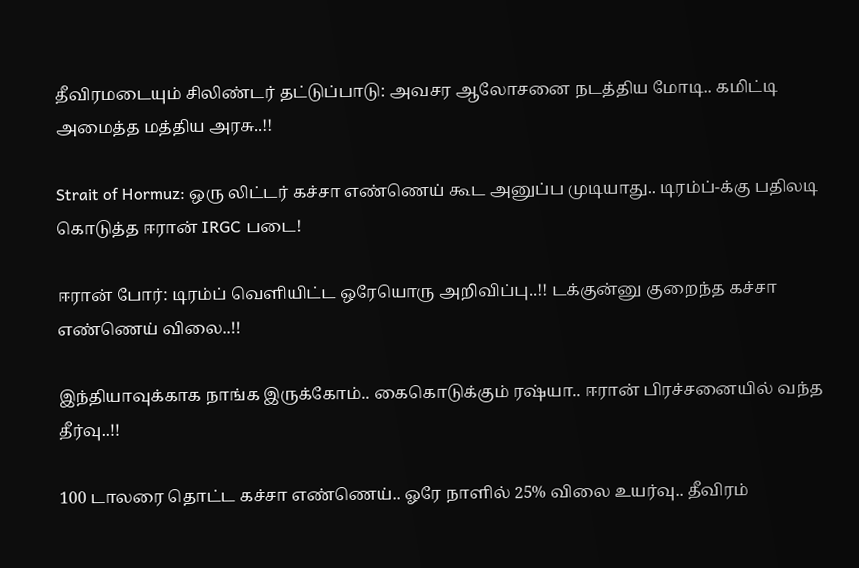தீவிரமடையும் சிலிண்டர் தட்டுப்பாடு: அவசர ஆலோசனை நடத்திய மோடி.. கமிட்டி அமைத்த மத்திய அரசு..!!

Strait of Hormuz: ஒரு லிட்டர் கச்சா எண்ணெய் கூட அனுப்ப முடியாது.. டிரம்ப்-க்கு பதிலடி கொடுத்த ஈரான் IRGC படை!

ஈரான் போர்: டிரம்ப் வெளியிட்ட ஒரேயொரு அறிவிப்பு..!! டக்குன்னு குறைந்த கச்சா எண்ணெய் விலை..!!

இந்தியாவுக்காக நாங்க இருக்கோம்.. கைகொடுக்கும் ரஷ்யா.. ஈரான் பிரச்சனையில் வந்த தீர்வு..!!

100 டாலரை தொட்ட கச்சா எண்ணெய்.. ஓரே நாளில் 25% விலை உயர்வு.. தீவிரம்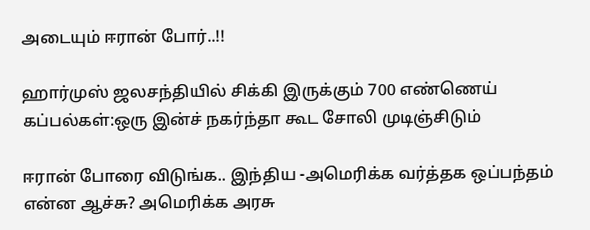அடையும் ஈரான் போர்..!!

ஹார்முஸ் ஜலசந்தியில் சிக்கி இருக்கும் 700 எண்ணெய் கப்பல்கள்:ஒரு இன்ச் நகர்ந்தா கூட சோலி முடிஞ்சிடும்

ஈரான் போரை விடுங்க.. இந்திய -அமெரிக்க வர்த்தக ஒப்பந்தம் என்ன ஆச்சு? அமெரிக்க அரசு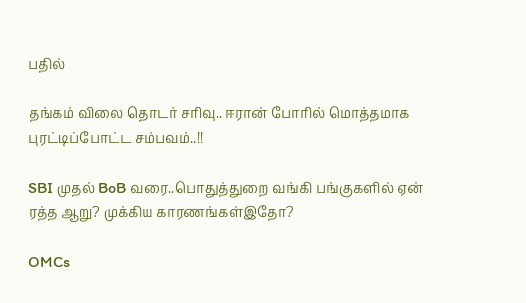பதில்

தங்கம் விலை தொடர் சரிவு.. ஈரான் போரில் மொத்தமாக புரட்டிப்போட்ட சம்பவம்..!!

SBI முதல் BoB வரை..பொதுத்துறை வங்கி பங்குகளில் ஏன் ரத்த ஆறு? முக்கிய காரணங்கள்இதோ?

OMCs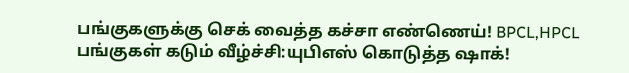பங்குகளுக்கு செக் வைத்த கச்சா எண்ணெய்! BPCL,HPCL பங்குகள் கடும் வீழ்ச்சி:யுபிஎஸ் கொடுத்த ஷாக்!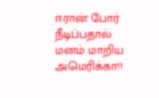ஈரான் போர் நீடிப்பதால் மனம் மாறிய அமெரிக்கா!!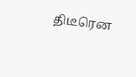திடீரென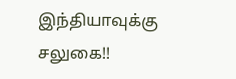இந்தியாவுக்கு சலுகை!!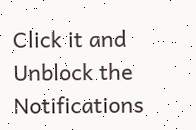Click it and Unblock the Notifications